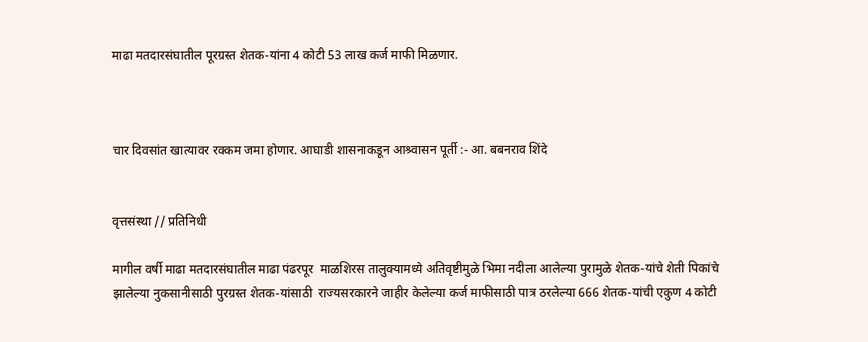माढा मतदारसंघातील पूरग्रस्त शेतक-यांना 4 कोटी 53 लाख कर्ज माफी मिळणार.



चार दिवसांत खात्यावर रक्कम जमा होणार. आघाडी शासनाकडून आश्र्वासन पूर्ती :- आ. बबनराव शिंदे


वृत्तसंस्था // प्रतिनिधी

मागील वर्षी माढा मतदारसंघातील माढा पंढरपूर  माळशिरस तालुक्यामध्ये अतिवृष्टीमुळे भिमा नदीला आलेल्या पुरामुळे शेतक-यांचे शेती पिकांचे झालेल्या नुकसानीसाठी पुरग्रस्त शेतक-यांसाठी  राज्यसरकारने जाहीर केलेल्या कर्ज माफीसाठी पात्र ठरलेल्या 666 शेतक-यांची एकुण 4 कोटी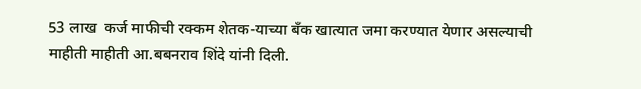53 लाख  कर्ज माफीची रक्कम शेतक-याच्या बँक खात्यात जमा करण्यात येणार असल्याची माहीती माहीती आ.बबनराव शिंदे यांनी दिली.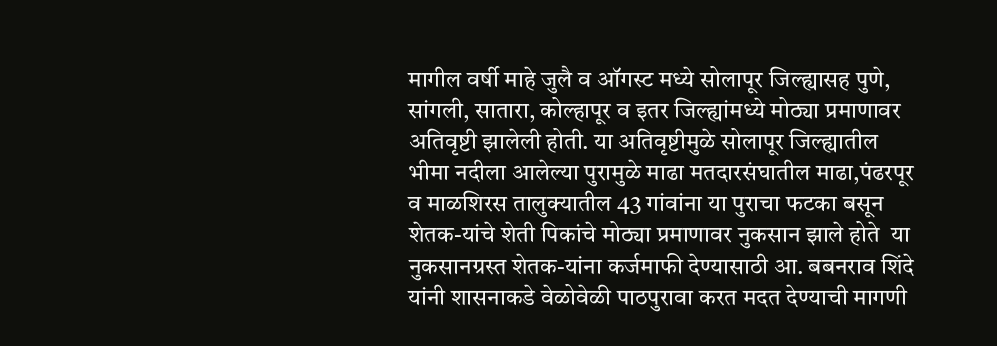मागील वर्षी माहे जुलै व ऑगस्ट मध्ये सोलापूर जिल्ह्यासह पुणे, सांगली, सातारा, कोल्हापूर व इतर जिल्ह्यांमध्ये मोठ्या प्रमाणावर अतिवृष्टी झालेली होती. या अतिवृष्टीमुळे सोलापूर जिल्ह्यातील भीमा नदीला आलेल्या पुरामुळे माढा मतदारसंघातील माढा,पंढरपूर व माळशिरस तालुक्यातील 43 गांवांना या पुराचा फटका बसून शेतक-यांचे शेती पिकांचे मोठ्या प्रमाणावर नुकसान झाले होते  या नुकसानग्रस्त शेतक-यांना कर्जमाफी देण्यासाठी आ. बबनराव शिंदे यांनी शासनाकडे वेळोवेळी पाठपुरावा करत मदत देण्याची मागणी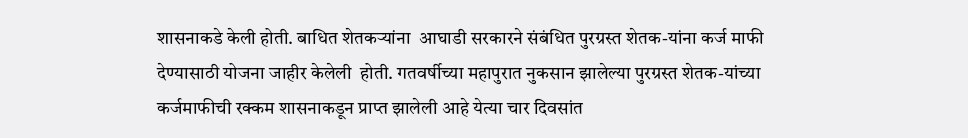शासनाकडे केली होती. बाधित शेतकऱ्यांना  आघाडी सरकारने संबंधित पुरग्रस्त शेतक-यांना कर्ज माफी देण्यासाठी योजना जाहीर केलेली  होती. गतवर्षीच्या महापुरात नुकसान झालेल्या पुरग्रस्त शेतक-यांच्या  कर्जमाफीची रक्कम शासनाकडून प्राप्त झालेली आहे येत्या चार दिवसांत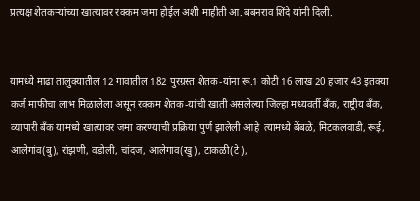प्रत्यक्ष शेतकऱ्यांच्या खात्यावर रक्कम जमा होईल अशी माहीती आ.बबनराव शिंदे यांनी दिली.


यामध्ये माढा तालुक्यातील 12 गावातील 182 पुरग्रस्त शेतक-यांना रू.1 कोटी 16 लाख 20 हजार 43 इतक्या कर्ज माफीचा लाभ मिळालेला असून रक्कम शेतक-यांची खाती असलेल्या जिल्हा मध्यवर्ती बँक, राष्ट्रीय बँक, व्यापारी बँक यामध्ये खात्यावर जमा करण्याची प्रक्रिया पुर्ण झालेली आहे  त्यामध्ये बेंबळे, मिटकलवाडी, रूई, आलेगांव(बु), रांझणी, वडोली, चांदज, आलेगाव(खु), टाकळी(टे),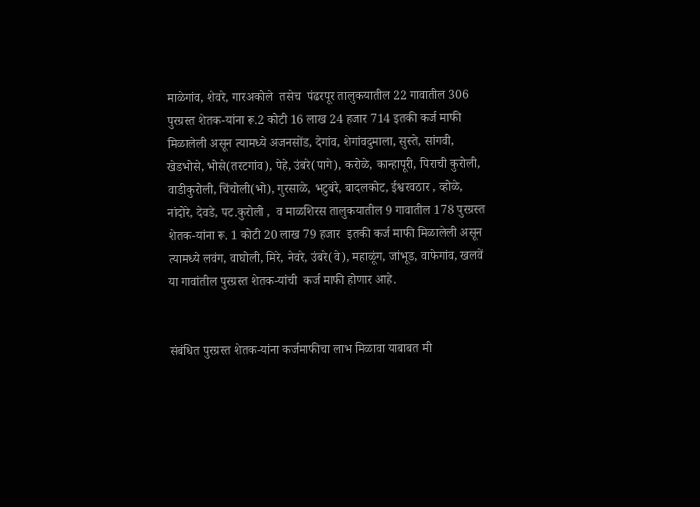माळेगांव, शेवरे, गारअकोले  तसेच  पंढरपूर तालुकयातील 22 गावातील 306 पुरग्रस्त शेतक-यांना रू.2 कोटी 16 लाख 24 हजार 714 इतकी कर्ज माफी मिळालेली असून त्यामध्ये अजनसोंड, देगांव, शेगांवदुमाला, सुस्ते, सांगवी, खेडभोसे, भोसे(तरटगांव), पेहे, उंबरे(पागे), करोळे, कान्हापूरी, पिराची कुरोली, वाडीकुरोली, चिंचोली(भो), गुरसाळे, भटुबंरे, बादलकोट, ईश्वरवठार , व्होळे, नांदोरे, देवडे, पट.कुरोली ,  व माळशिरस तालुकयातील 9 गावातील 178 पुरग्रस्त शेतक-यांना रू. 1 कोटी 20 लाख 79 हजार  इतकी कर्ज माफी मिळालेली असून त्यामध्ये लवंग, वाघोली, मिरे, नेवरे, उंबरे(वे), महाळूंग, जांभूड, वाफेगांव, खलवें  या गावांतील पुरग्रस्त शेतक-यांची  कर्ज माफी होणार आहे.


संबंधित पुरग्रस्त शेतक-यांना कर्जमाफीचा लाभ मिळावा याबाबत मी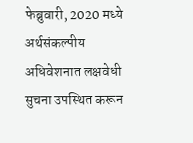फेब्रुवारी, 2020 मध्ये अर्थसंकल्पीय अधिवेशनात लक्षवेधी सुचना उपस्थित करून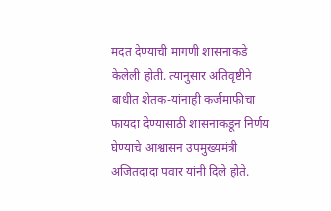मदत देण्याची मागणी शासनाकडे केलेली होती. त्यानुसार अतिवृष्टीने बाधीत शेतक-यांनाही कर्जमाफीचा फायदा देण्यासाठी शासनाकडून निर्णय घेण्याचे आश्वासन उपमुख्यमंत्री अजितदादा पवार यांनी दिले होते.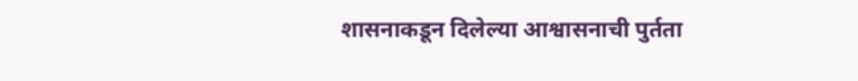शासनाकडून दिलेल्या आश्वासनाची पुर्तता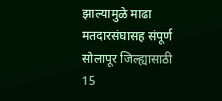झाल्यामुळे माढा मतदारसंघासह संपूर्ण सोलापूर जिल्ह्यासाठी 15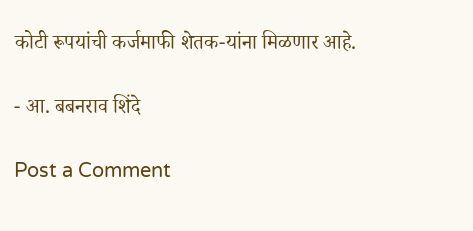कोटी रूपयांची कर्जमाफी शेतक-यांना मिळणार आहे.

- आ. बबनराव शिंदे

Post a Comment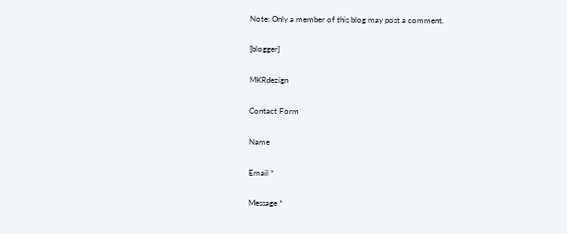Note: Only a member of this blog may post a comment.

[blogger]

MKRdezign

Contact Form

Name

Email *

Message *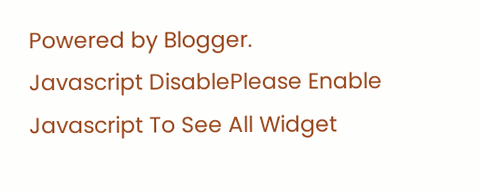Powered by Blogger.
Javascript DisablePlease Enable Javascript To See All Widget